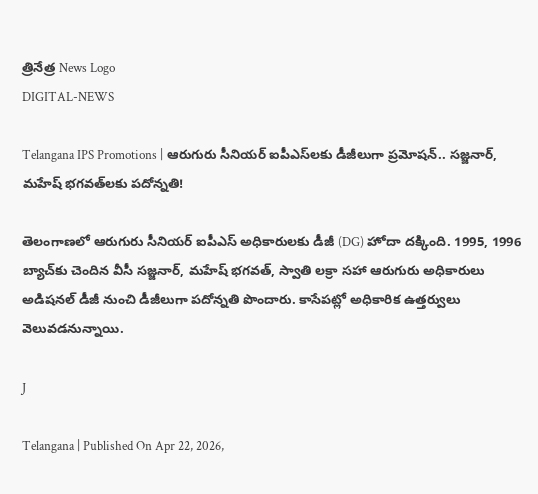త్రినేత్ర News Logo
DIGITAL-NEWS

Telangana IPS Promotions | ఆరుగురు సీనియర్ ఐపీఎస్‌లకు డీజీలుగా ప్రమోషన్.. సజ్జనార్, మహేష్ భగవత్‌లకు పదోన్నతి!

తెలంగాణలో ఆరుగురు సీనియర్ ఐపీఎస్ అధికారులకు డీజీ (DG) హోదా దక్కింది. 1995, 1996 బ్యాచ్‌కు చెందిన వీసీ సజ్జనార్, మహేష్ భగవత్, స్వాతి లక్రా సహా ఆరుగురు అధికారులు అడిషనల్ డీజీ నుంచి డీజీలుగా పదోన్నతి పొందారు. కాసేపట్లో అధికారిక ఉత్తర్వులు వెలువడనున్నాయి.

J

Telangana | Published On Apr 22, 2026,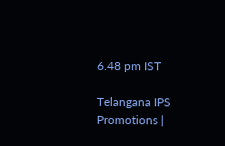6.48 pm IST

Telangana IPS Promotions |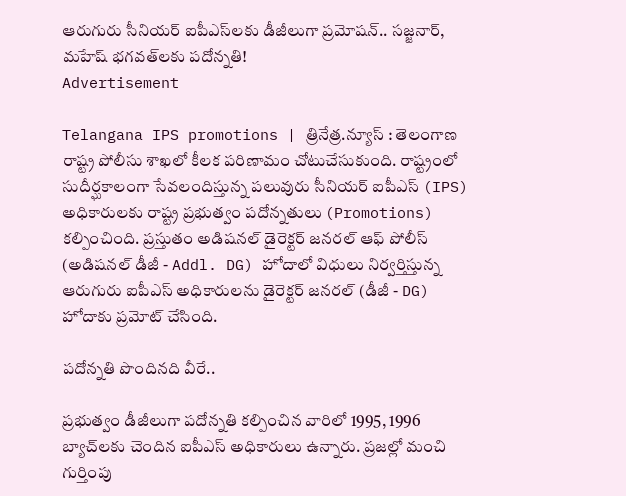ఆరుగురు సీనియర్ ఐపీఎస్‌లకు డీజీలుగా ప్రమోషన్.. సజ్జనార్, మహేష్ భగవత్‌లకు పదోన్నతి!
Advertisement

Telangana IPS promotions | త్రినేత్ర.న్యూస్ : తెలంగాణ రాష్ట్ర పోలీసు శాఖలో కీలక పరిణామం చోటుచేసుకుంది. రాష్ట్రంలో సుదీర్ఘకాలంగా సేవలందిస్తున్న పలువురు సీనియర్ ఐపీఎస్ (IPS) అధికారులకు రాష్ట్ర ప్రభుత్వం పదోన్నతులు (Promotions) కల్పించింది. ప్రస్తుతం అడిషనల్ డైరెక్టర్ జనరల్ ఆఫ్ పోలీస్ (అడిషనల్ డీజీ - Addl. DG) హోదాలో విధులు నిర్వర్తిస్తున్న ఆరుగురు ఐపీఎస్ అధికారులను డైరెక్టర్ జనరల్ (డీజీ - DG) హోదాకు ప్రమోట్ చేసింది.

పదోన్నతి పొందినది వీరే..

ప్రభుత్వం డీజీలుగా పదోన్నతి కల్పించిన వారిలో 1995, 1996 బ్యాచ్‌లకు చెందిన ఐపీఎస్ అధికారులు ఉన్నారు. ప్రజల్లో మంచి గుర్తింపు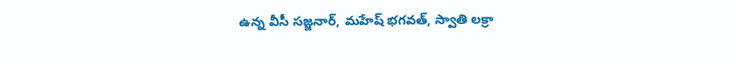ఉన్న వీసీ సజ్జనార్, మహేష్ భగవత్, స్వాతి లక్రా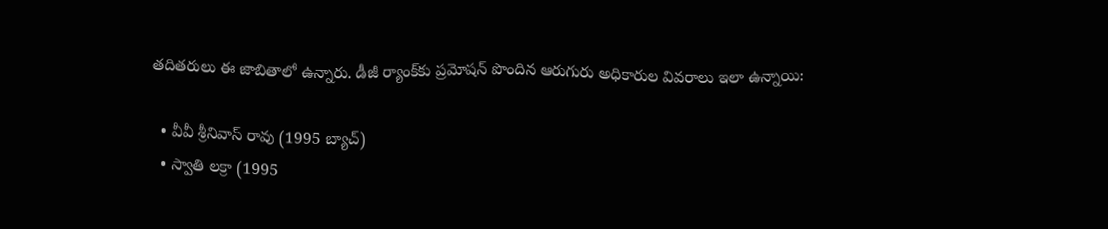తదితరులు ఈ జాబితాలో ఉన్నారు. డీజీ ర్యాంక్‌కు ప్రమోషన్ పొందిన ఆరుగురు అధికారుల వివరాలు ఇలా ఉన్నాయి:

  • వీవీ శ్రీనివాస్ రావు (1995 బ్యాచ్)
  • స్వాతి లక్రా (1995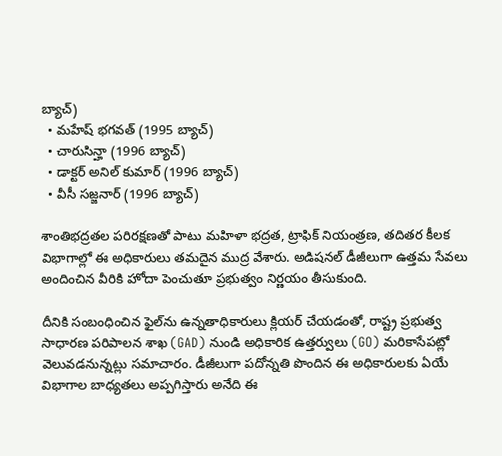బ్యాచ్)
  • మహేష్ భగవత్ (1995 బ్యాచ్)
  • చారుసిన్హా (1996 బ్యాచ్)
  • డాక్టర్ అనిల్ కుమార్ (1996 బ్యాచ్)
  • వీసీ సజ్జనార్ (1996 బ్యాచ్)

శాంతిభద్రతల పరిరక్షణతో పాటు మహిళా భద్రత, ట్రాఫిక్ నియంత్రణ, తదితర కీలక విభాగాల్లో ఈ అధికారులు తమదైన ముద్ర వేశారు. అడిషనల్ డీజీలుగా ఉత్తమ సేవలు అందించిన వీరికి హోదా పెంచుతూ ప్రభుత్వం నిర్ణయం తీసుకుంది.

దీనికి సంబంధించిన ఫైల్‌ను ఉన్నతాధికారులు క్లియర్ చేయడంతో, రాష్ట్ర ప్రభుత్వ సాధారణ పరిపాలన శాఖ (GAD) నుండి అధికారిక ఉత్తర్వులు (GO) మరికాసేపట్లో వెలువడనున్నట్లు సమాచారం. డీజీలుగా పదోన్నతి పొందిన ఈ అధికారులకు ఏయే విభాగాల బాధ్యతలు అప్పగిస్తారు అనేది ఈ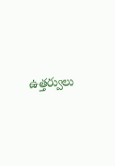ఉత్తర్వులు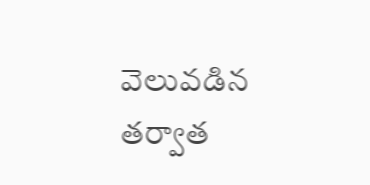వెలువడిన తర్వాత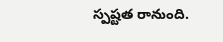స్పష్టత రానుంది.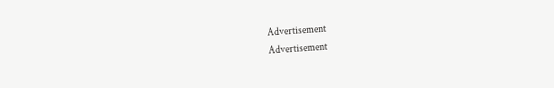Advertisement
Advertisement